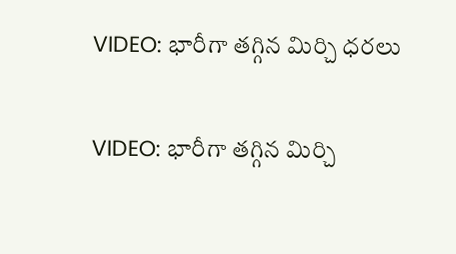VIDEO: భారీగా తగ్గిన మిర్చి ధరలు

VIDEO: భారీగా తగ్గిన మిర్చి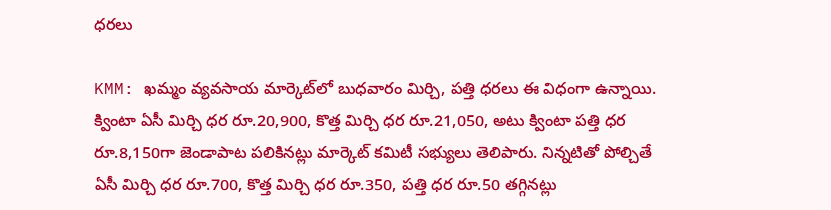ధరలు

KMM: ఖమ్మం వ్యవసాయ మార్కెట్‌లో బుధవారం మిర్చి, పత్తి ధరలు ఈ విధంగా ఉన్నాయి. క్వింటా ఏసీ మిర్చి ధర రూ.20,900, కొత్త మిర్చి ధర రూ.21,050, అటు క్వింటా పత్తి ధర రూ.8,150గా జెండాపాట పలికినట్లు మార్కెట్ కమిటీ సభ్యులు తెలిపారు. నిన్నటితో పోల్చితే ఏసీ మిర్చి ధర రూ.700, కొత్త మిర్చి ధర రూ.350, పత్తి ధర రూ.50 తగ్గినట్లు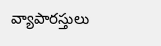వ్యాపారస్తులు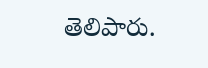తెలిపారు.